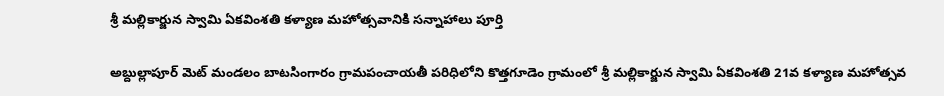శ్రీ మల్లికార్జున స్వామి ఏకవింశతి కళ్యాణ మహోత్సవానికి సన్నాహాలు పూర్తి

అబ్దుల్లాపూర్ మెట్ మండలం బాటసింగారం గ్రామపంచాయతీ పరిధిలోని కొత్తగూడెం గ్రామంలో శ్రీ మల్లికార్జున స్వామి ఏకవింశతి 21వ కళ్యాణ మహోత్సవ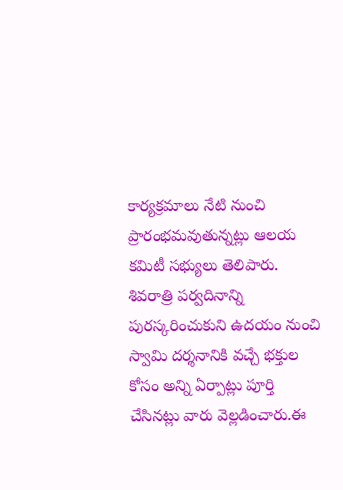కార్యక్రమాలు నేటి నుంచి ప్రారంభమవుతున్నట్లు ఆలయ కమిటీ సభ్యులు తెలిపారు. శివరాత్రి పర్వదినాన్ని పురస్కరించుకుని ఉదయం నుంచి స్వామి దర్శనానికి వచ్చే భక్తుల కోసం అన్ని ఏర్పాట్లు పూర్తి చేసినట్లు వారు వెల్లడించారు.ఈ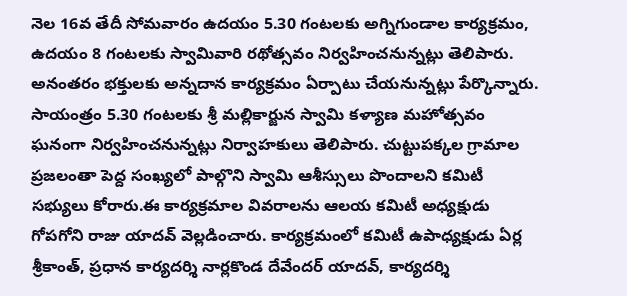నెల 16వ తేదీ సోమవారం ఉదయం 5.30 గంటలకు అగ్నిగుండాల కార్యక్రమం, ఉదయం 8 గంటలకు స్వామివారి రథోత్సవం నిర్వహించనున్నట్లు తెలిపారు. అనంతరం భక్తులకు అన్నదాన కార్యక్రమం ఏర్పాటు చేయనున్నట్లు పేర్కొన్నారు. సాయంత్రం 5.30 గంటలకు శ్రీ మల్లికార్జున స్వామి కళ్యాణ మహోత్సవం ఘనంగా నిర్వహించనున్నట్లు నిర్వాహకులు తెలిపారు. చుట్టుపక్కల గ్రామాల ప్రజలంతా పెద్ద సంఖ్యలో పాల్గొని స్వామి ఆశీస్సులు పొందాలని కమిటీ సభ్యులు కోరారు.ఈ కార్యక్రమాల వివరాలను ఆలయ కమిటీ అధ్యక్షుడు గోపగోని రాజు యాదవ్ వెల్లడించారు. కార్యక్రమంలో కమిటీ ఉపాధ్యక్షుడు ఏర్ల శ్రీకాంత్, ప్రధాన కార్యదర్శి నార్లకొండ దేవేందర్ యాదవ్, కార్యదర్శి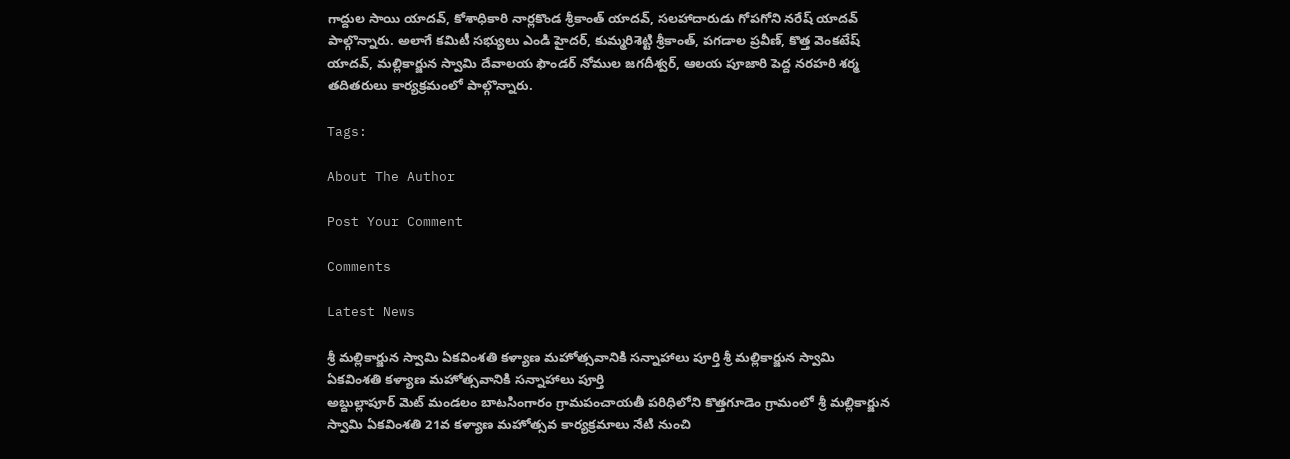గాద్దుల సాయి యాదవ్, కోశాధికారి నార్లకొండ శ్రీకాంత్ యాదవ్, సలహాదారుడు గోపగోని నరేష్ యాదవ్ పాల్గొన్నారు. అలాగే కమిటీ సభ్యులు ఎండి హైదర్, కుమ్మరిశెట్టి శ్రీకాంత్, పగడాల ప్రవీణ్, కొత్త వెంకటేష్ యాదవ్, మల్లికార్జున స్వామి దేవాలయ ఫౌండర్ నోముల జగదీశ్వర్, ఆలయ పూజారి పెద్ద నరహరి శర్మ తదితరులు కార్యక్రమంలో పాల్గొన్నారు.

Tags:

About The Author

Post Your Comment

Comments

Latest News

శ్రీ మల్లికార్జున స్వామి ఏకవింశతి కళ్యాణ మహోత్సవానికి సన్నాహాలు పూర్తి శ్రీ మల్లికార్జున స్వామి ఏకవింశతి కళ్యాణ మహోత్సవానికి సన్నాహాలు పూర్తి
అబ్దుల్లాపూర్ మెట్ మండలం బాటసింగారం గ్రామపంచాయతీ పరిధిలోని కొత్తగూడెం గ్రామంలో శ్రీ మల్లికార్జున స్వామి ఏకవింశతి 21వ కళ్యాణ మహోత్సవ కార్యక్రమాలు నేటి నుంచి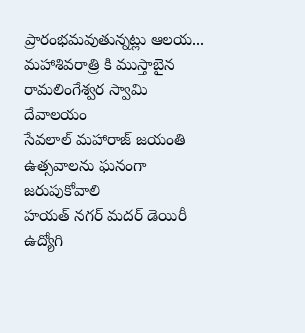ప్రారంభమవుతున్నట్లు ఆలయ...
మహాశివరాత్రి కి ముస్తాబైన రామలింగేశ్వర స్వామి దేవాలయం
సేవలాల్ మహారాజ్ జయంతి ఉత్సవాలను ఘనంగా జరుపుకోవాలి
హయత్ నగర్ మదర్ డెయిరీ ఉద్యోగి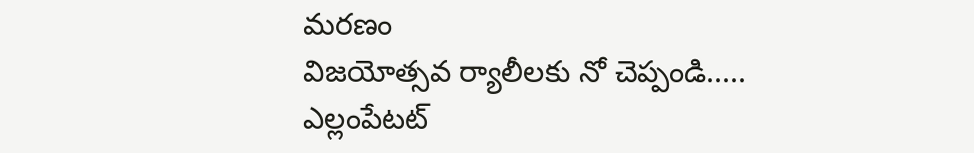మరణం
విజయోత్సవ ర్యాలీలకు నో చెప్పండి.....
ఎల్లంపేటట్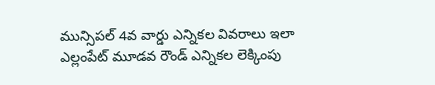మున్సిపల్ 4వ వార్డు ఎన్నికల వివరాలు ఇలా
ఎల్లంపేట్ మూడవ రౌండ్ ఎన్నికల లెక్కింపు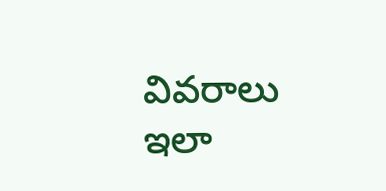వివరాలు ఇలా